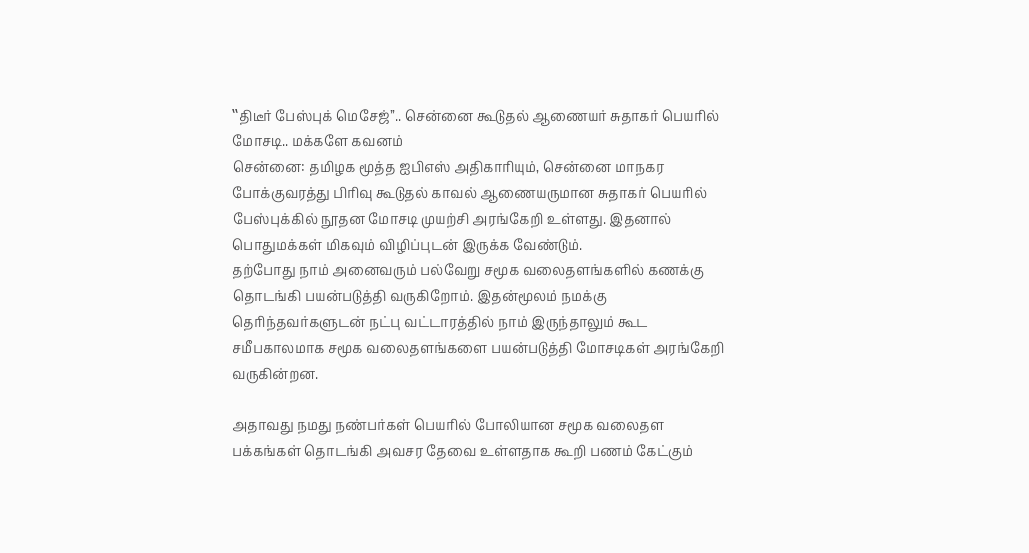‛‛திடீர் பேஸ்புக் மெசேஜ்’’.. சென்னை கூடுதல் ஆணையர் சுதாகர் பெயரில் மோசடி.. மக்களே கவனம்
சென்னை: தமிழக மூத்த ஐபிஎஸ் அதிகாரியும், சென்னை மாநகர போக்குவரத்து பிரிவு கூடுதல் காவல் ஆணையருமான சுதாகர் பெயரில் பேஸ்புக்கில் நூதன மோசடி முயற்சி அரங்கேறி உள்ளது. இதனால் பொதுமக்கள் மிகவும் விழிப்புடன் இருக்க வேண்டும்.
தற்போது நாம் அனைவரும் பல்வேறு சமூக வலைதளங்களில் கணக்கு தொடங்கி பயன்படுத்தி வருகிறோம். இதன்மூலம் நமக்கு தெரிந்தவர்களுடன் நட்பு வட்டாரத்தில் நாம் இருந்தாலும் கூட சமீபகாலமாக சமூக வலைதளங்களை பயன்படுத்தி மோசடிகள் அரங்கேறி வருகின்றன.

அதாவது நமது நண்பர்கள் பெயரில் போலியான சமூக வலைதள பக்கங்கள் தொடங்கி அவசர தேவை உள்ளதாக கூறி பணம் கேட்கும்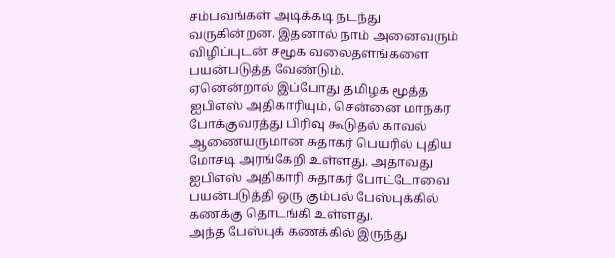சம்பவங்கள் அடிக்கடி நடந்து வருகின்றன. இதனால் நாம் அனைவரும் விழிப்புடன் சமூக வலைதளங்களை பயன்படுத்த வேண்டும்.
ஏனென்றால் இப்போது தமிழக மூத்த ஐபிஎஸ் அதிகாரியும், சென்னை மாநகர போக்குவரத்து பிரிவு கூடுதல் காவல் ஆணையருமான சுதாகர் பெயரில் புதிய மோசடி அரங்கேறி உள்ளது. அதாவது ஐபிஎஸ் அதிகாரி சுதாகர் போட்டோவை பயன்படுத்தி ஒரு கும்பல் பேஸ்புக்கில் கணக்கு தொடங்கி உள்ளது.
அந்த பேஸ்புக் கணக்கில் இருந்து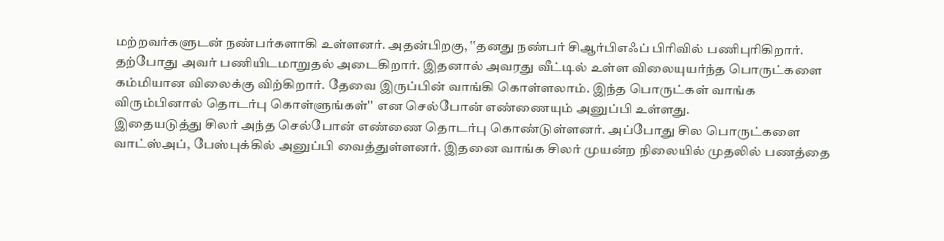மற்றவர்களுடன் நண்பர்களாகி உள்ளனர். அதன்பிறகு, ‛‛தனது நண்பர் சிஆர்பிஎஃப் பிரிவில் பணிபுரிகிறார். தற்போது அவர் பணியிடமாறுதல் அடைகிறார். இதனால் அவரது வீட்டில் உள்ள விலையுயர்ந்த பொருட்களை கம்மியான விலைக்கு விற்கிறார். தேவை இருப்பின் வாங்கி கொள்ளலாம். இந்த பொருட்கள் வாங்க விரும்பினால் தொடர்பு கொள்ளுங்கள்'' என செல்போன் எண்ணையும் அனுப்பி உள்ளது.
இதையடுத்து சிலர் அந்த செல்போன் எண்ணை தொடர்பு கொண்டுள்ளனர். அப்போது சில பொருட்களை வாட்ஸ்அப், பேஸ்புக்கில் அனுப்பி வைத்துள்ளனர். இதனை வாங்க சிலர் முயன்ற நிலையில் முதலில் பணத்தை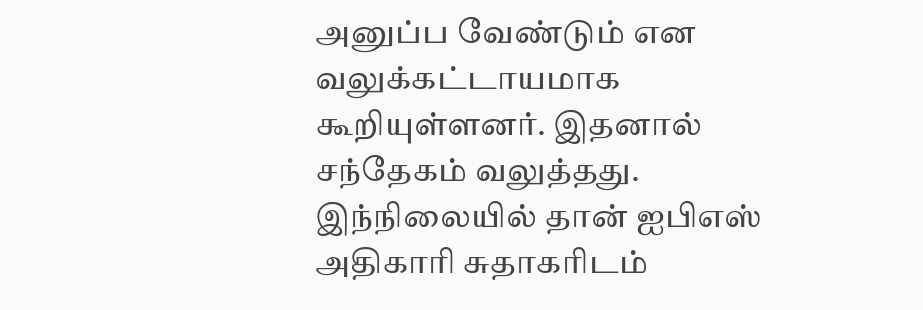அனுப்ப வேண்டும் என வலுக்கட்டாயமாக கூறியுள்ளனர். இதனால் சந்தேகம் வலுத்தது. இந்நிலையில் தான் ஐபிஎஸ் அதிகாரி சுதாகரிடம்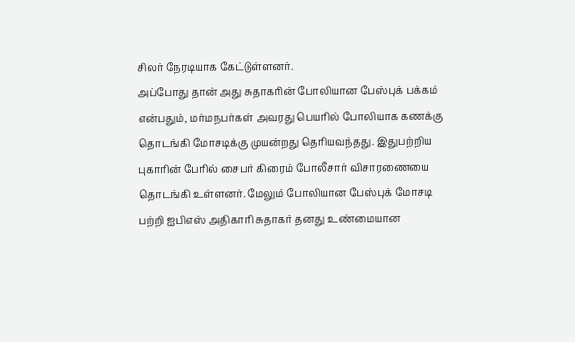சிலர் நேரடியாக கேட்டுள்ளனர்.
அப்போது தான் அது சுதாகரின் போலியான பேஸ்புக் பக்கம் என்பதும், மர்மநபர்கள் அவரது பெயரில் போலியாக கணக்கு தொடங்கி மோசடிக்கு முயன்றது தெரியவந்தது. இதுபற்றிய புகாரின் பேரில் சைபர் கிரைம் போலீசார் விசாரணையை தொடங்கி உள்ளனர். மேலும் போலியான பேஸ்புக் மோசடி பற்றி ஐபிஎஸ் அதிகாரி சுதாகர் தனது உண்மையான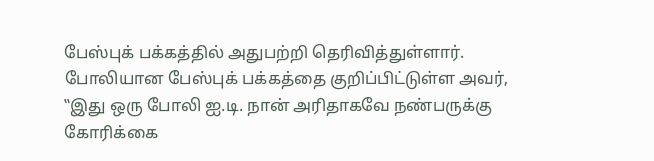பேஸ்புக் பக்கத்தில் அதுபற்றி தெரிவித்துள்ளார்.
போலியான பேஸ்புக் பக்கத்தை குறிப்பிட்டுள்ள அவர், ‛‛இது ஒரு போலி ஐ.டி. நான் அரிதாகவே நண்பருக்கு கோரிக்கை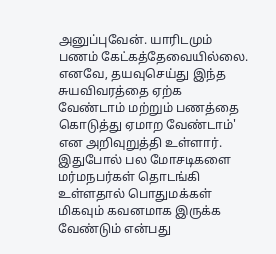அனுப்புவேன். யாரிடமும் பணம் கேட்கத்தேவையில்லை. எனவே, தயவுசெய்து இந்த சுயவிவரத்தை ஏற்க வேண்டாம் மற்றும் பணத்தை கொடுத்து ஏமாற வேண்டாம்' என அறிவுறுத்தி உள்ளார். இதுபோல் பல மோசடிகளை மர்மநபர்கள் தொடங்கி உள்ளதால் பொதுமக்கள் மிகவும் கவனமாக இருக்க வேண்டும் என்பது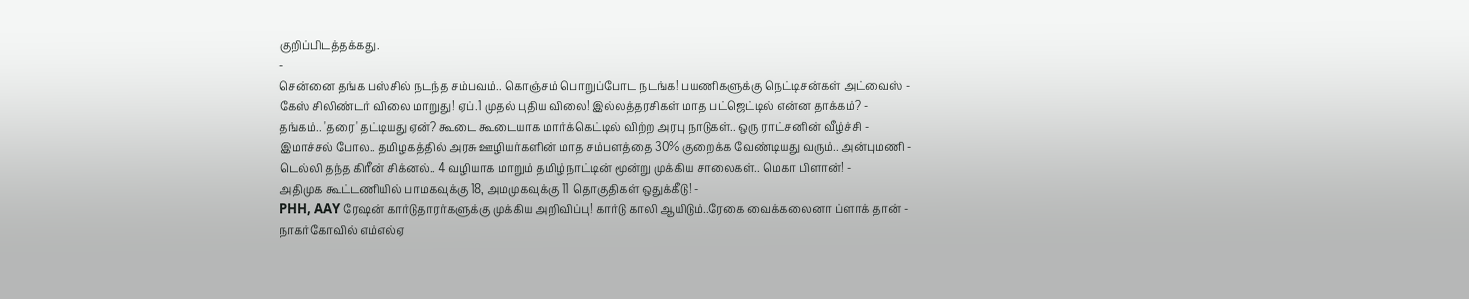குறிப்பிடத்தக்கது.
-
சென்னை தங்க பஸ்சில் நடந்த சம்பவம்.. கொஞ்சம் பொறுப்போட நடங்க! பயணிகளுக்கு நெட்டிசன்கள் அட்வைஸ் -
கேஸ் சிலிண்டர் விலை மாறுது! ஏப்.1 முதல் புதிய விலை! இல்லத்தரசிகள் மாத பட்ஜெட்டில் என்ன தாக்கம்? -
தங்கம்.. 'தரை' தட்டியது ஏன்? கூடை கூடையாக மார்க்கெட்டில் விற்ற அரபு நாடுகள்.. ஒரு ராட்சனின் வீழ்ச்சி -
இமாச்சல் போல.. தமிழகத்தில் அரசு ஊழியர்களின் மாத சம்பளத்தை 30% குறைக்க வேண்டியது வரும்.. அன்புமணி -
டெல்லி தந்த கிரீன் சிக்னல்.. 4 வழியாக மாறும் தமிழ்நாட்டின் மூன்று முக்கிய சாலைகள்.. மெகா பிளான்! -
அதிமுக கூட்டணியில் பாமகவுக்கு 18, அமமுகவுக்கு 11 தொகுதிகள் ஒதுக்கீடு! -
PHH, AAY ரேஷன் கார்டுதாரர்களுக்கு முக்கிய அறிவிப்பு! கார்டு காலி ஆயிடும்..ரேகை வைக்கலைனா ப்ளாக் தான் -
நாகர்கோவில் எம்எல்ஏ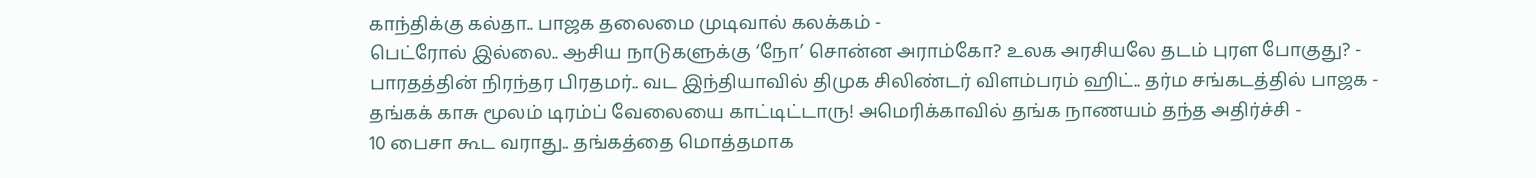காந்திக்கு கல்தா.. பாஜக தலைமை முடிவால் கலக்கம் -
பெட்ரோல் இல்லை.. ஆசிய நாடுகளுக்கு ‘நோ’ சொன்ன அராம்கோ? உலக அரசியலே தடம் புரள போகுது? -
பாரதத்தின் நிரந்தர பிரதமர்.. வட இந்தியாவில் திமுக சிலிண்டர் விளம்பரம் ஹிட்.. தர்ம சங்கடத்தில் பாஜக -
தங்கக் காசு மூலம் டிரம்ப் வேலையை காட்டிட்டாரு! அமெரிக்காவில் தங்க நாணயம் தந்த அதிர்ச்சி -
10 பைசா கூட வராது.. தங்கத்தை மொத்தமாக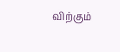விற்கும்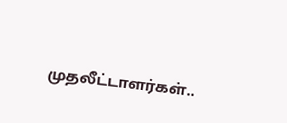முதலீட்டாளர்கள்..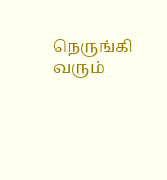நெருங்கி வரும்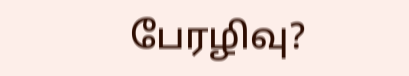பேரழிவு?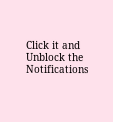Click it and Unblock the Notifications